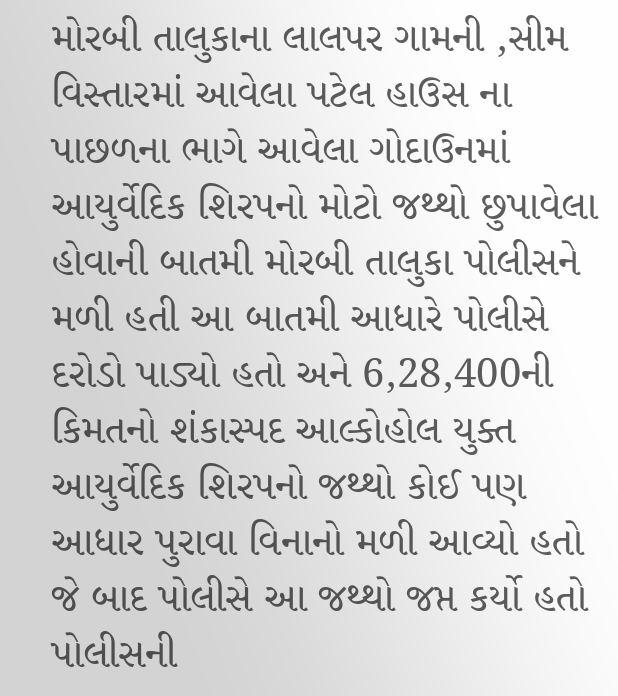મોરબી તાલુકાના લાલપર ગામની ,સીમ વિસ્તારમાં આવેલા પટેલ હાઉસ ના પાછળના ભાગે આવેલા ગોદાઉનમાં આયુર્વેદિક શિરપનો મોટો જથ્થો છુપાવેલા હોવાની બાતમી મોરબી તાલુકા પોલીસને મળી હતી આ બાતમી આધારે પોલીસે દરોડો પાડ્યો હતો અને 6,28,400ની કિમતનો શંકાસ્પદ આલ્કોહોલ યુક્ત આયુર્વેદિક શિરપનો જથ્થો કોઈ પણ આધાર પુરાવા વિનાનો મળી આવ્યો હતો જે બાદ પોલીસે આ જથ્થો જપ્ત કર્યો હતો પોલીસની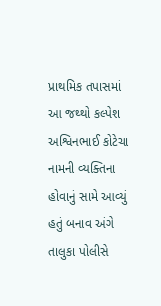પ્રાથમિક તપાસમાં આ જથ્થો કલ્પેશ અશ્વિનભાઈ કોટેચા નામની વ્યક્તિના હોવાનું સામે આવ્યું હતું બનાવ અંગે તાલુકા પોલીસે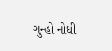ગુન્હો નોધી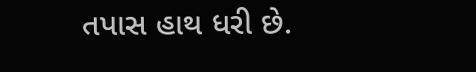તપાસ હાથ ધરી છે.